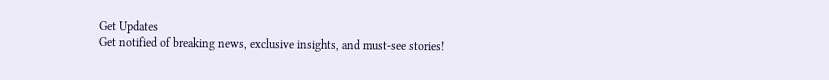Get Updates
Get notified of breaking news, exclusive insights, and must-see stories!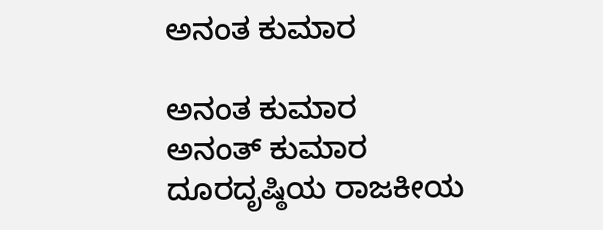ಅನಂತ ಕುಮಾರ

ಅನಂತ ಕುಮಾರ
ಅನಂತ್ ಕುಮಾರ ದೂರದೃಷ್ಠಿಯ ರಾಜಕೀಯ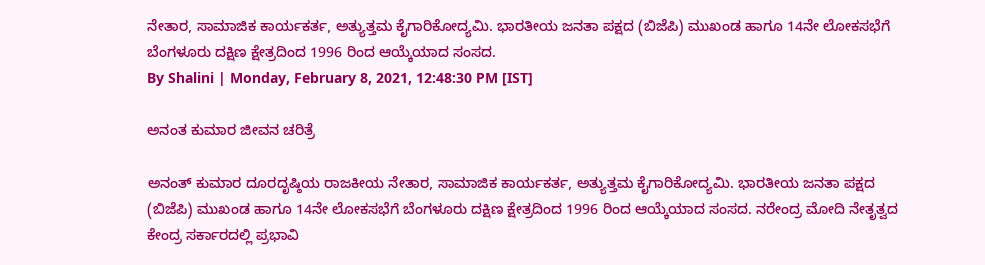ನೇತಾರ, ಸಾಮಾಜಿಕ ಕಾರ್ಯಕರ್ತ, ಅತ್ಯುತ್ತಮ ಕೈಗಾರಿಕೋದ್ಯಮಿ. ಭಾರತೀಯ ಜನತಾ ಪಕ್ಷದ (ಬಿಜೆಪಿ) ಮುಖಂಡ ಹಾಗೂ 14ನೇ ಲೋಕಸಭೆಗೆ ಬೆಂಗಳೂರು ದಕ್ಷಿಣ ಕ್ಷೇತ್ರದಿಂದ 1996 ರಿಂದ ಆಯ್ಕೆಯಾದ ಸಂಸದ.
By Shalini | Monday, February 8, 2021, 12:48:30 PM [IST]

ಅನಂತ ಕುಮಾರ ಜೀವನ ಚರಿತ್ರೆ

ಅನಂತ್ ಕುಮಾರ ದೂರದೃಷ್ಠಿಯ ರಾಜಕೀಯ ನೇತಾರ, ಸಾಮಾಜಿಕ ಕಾರ್ಯಕರ್ತ, ಅತ್ಯುತ್ತಮ ಕೈಗಾರಿಕೋದ್ಯಮಿ. ಭಾರತೀಯ ಜನತಾ ಪಕ್ಷದ (ಬಿಜೆಪಿ) ಮುಖಂಡ ಹಾಗೂ 14ನೇ ಲೋಕಸಭೆಗೆ ಬೆಂಗಳೂರು ದಕ್ಷಿಣ ಕ್ಷೇತ್ರದಿಂದ 1996 ರಿಂದ ಆಯ್ಕೆಯಾದ ಸಂಸದ. ನರೇಂದ್ರ ಮೋದಿ ನೇತೃತ್ವದ ಕೇಂದ್ರ ಸರ್ಕಾರದಲ್ಲಿ ಪ್ರಭಾವಿ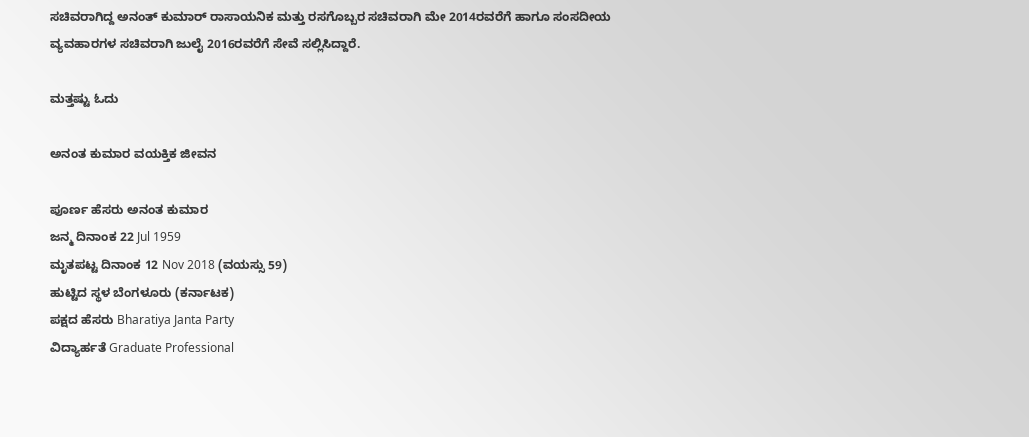ಸಚಿವರಾಗಿದ್ದ ಅನಂತ್ ಕುಮಾರ್ ರಾಸಾಯನಿಕ ಮತ್ತು ರಸಗೊಬ್ಬರ ಸಚಿವರಾಗಿ ಮೇ 2014ರವರೆಗೆ ಹಾಗೂ ಸಂಸದೀಯ ವ್ಯವಹಾರಗಳ ಸಚಿವರಾಗಿ ಜುಲೈ 2016ರವರೆಗೆ ಸೇವೆ ಸಲ್ಲಿಸಿದ್ದಾರೆ.

ಮತ್ತಷ್ಟು ಓದು

ಅನಂತ ಕುಮಾರ ವಯಕ್ತಿಕ ಜೀವನ

ಪೂರ್ಣ ಹೆಸರು ಅನಂತ ಕುಮಾರ
ಜನ್ಮ ದಿನಾಂಕ 22 Jul 1959
ಮೃತಪಟ್ಟ ದಿನಾಂಕ 12 Nov 2018 (ವಯಸ್ಸು 59)
ಹುಟ್ಟಿದ ಸ್ಥಳ ಬೆಂಗಳೂರು (ಕರ್ನಾಟಕ)
ಪಕ್ಷದ ಹೆಸರು Bharatiya Janta Party
ವಿದ್ಯಾರ್ಹತೆ Graduate Professional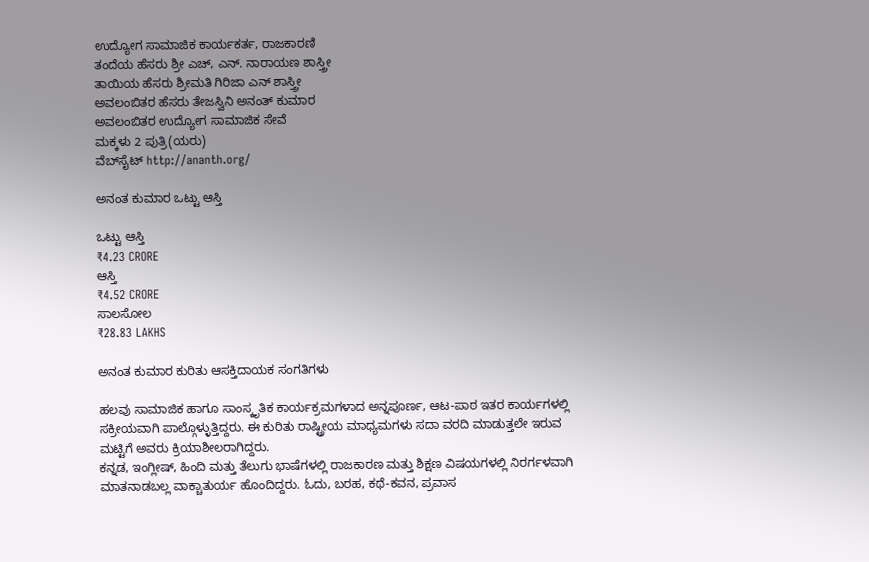ಉದ್ಯೋಗ ಸಾಮಾಜಿಕ ಕಾರ್ಯಕರ್ತ, ರಾಜಕಾರಣಿ
ತಂದೆಯ ಹೆಸರು ಶ್ರೀ ಎಚ್, ಎನ್. ನಾರಾಯಣ ಶಾಸ್ತ್ರೀ
ತಾಯಿಯ ಹೆಸರು ಶ್ರೀಮತಿ ಗಿರಿಜಾ ಎನ್ ಶಾಸ್ತ್ರೀ
ಅವಲಂಬಿತರ ಹೆಸರು ತೇಜಸ್ವಿನಿ ಅನಂತ್ ಕುಮಾರ
ಅವಲಂಬಿತರ ಉದ್ಯೋಗ ಸಾಮಾಜಿಕ ಸೇವೆ
ಮಕ್ಕಳು 2 ಪುತ್ರಿ(ಯರು)
ವೆಬ್‌ಸೈಟ್ http://ananth.org/

ಅನಂತ ಕುಮಾರ ಒಟ್ಟು ಆಸ್ತಿ

ಒಟ್ಟು ಆಸ್ತಿ
₹4.23 CRORE
ಆಸ್ತಿ
₹4.52 CRORE
ಸಾಲಸೋಲ
₹28.83 LAKHS

ಅನಂತ ಕುಮಾರ ಕುರಿತು ಆಸಕ್ತಿದಾಯಕ ಸಂಗತಿಗಳು

ಹಲವು ಸಾಮಾಜಿಕ ಹಾಗೂ ಸಾಂಸ್ಕೃತಿಕ ಕಾರ್ಯಕ್ರಮಗಳಾದ ಅನ್ನಪೂರ್ಣ, ಆಟ-ಪಾಠ ಇತರ ಕಾರ್ಯಗಳಲ್ಲಿ ಸಕ್ರೀಯವಾಗಿ ಪಾಲ್ಗೊಳ್ಳುತ್ತಿದ್ದರು. ಈ ಕುರಿತು ರಾಷ್ಟ್ರೀಯ ಮಾಧ್ಯಮಗಳು ಸದಾ ವರದಿ ಮಾಡುತ್ತಲೇ ಇರುವ ಮಟ್ಟಿಗೆ ಅವರು ಕ್ರಿಯಾಶೀಲರಾಗಿದ್ದರು.
ಕನ್ನಡ, ಇಂಗ್ಲೀಷ್, ಹಿಂದಿ ಮತ್ತು ತೆಲುಗು ಭಾಷೆಗಳಲ್ಲಿ ರಾಜಕಾರಣ ಮತ್ತು ಶಿಕ್ಷಣ ವಿಷಯಗಳಲ್ಲಿ ನಿರರ್ಗಳವಾಗಿ ಮಾತನಾಡಬಲ್ಲ ವಾಕ್ಚಾತುರ್ಯ ಹೊಂದಿದ್ದರು. ಓದು, ಬರಹ, ಕಥೆ-ಕವನ, ಪ್ರವಾಸ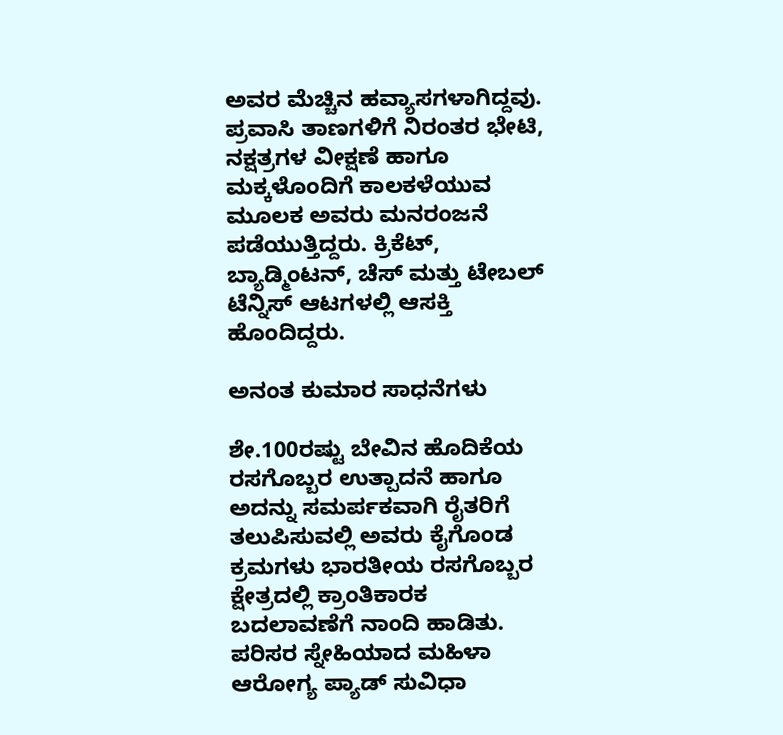ಅವರ ಮೆಚ್ಚಿನ ಹವ್ಯಾಸಗಳಾಗಿದ್ದವು. ಪ್ರವಾಸಿ ತಾಣಗಳಿಗೆ ನಿರಂತರ ಭೇಟಿ, ನಕ್ಷತ್ರಗಳ ವೀಕ್ಷಣೆ ಹಾಗೂ ಮಕ್ಕಳೊಂದಿಗೆ ಕಾಲಕಳೆಯುವ ಮೂಲಕ ಅವರು ಮನರಂಜನೆ ಪಡೆಯುತ್ತಿದ್ದರು. ಕ್ರಿಕೆಟ್, ಬ್ಯಾಡ್ಮಿಂಟನ್, ಚೆಸ್ ಮತ್ತು ಟೇಬಲ್ ಟೆನ್ನಿಸ್ ಆಟಗಳಲ್ಲಿ ಆಸಕ್ತಿ ಹೊಂದಿದ್ದರು.

ಅನಂತ ಕುಮಾರ ಸಾಧನೆಗಳು

ಶೇ.100ರಷ್ಟು ಬೇವಿನ ಹೊದಿಕೆಯ ರಸಗೊಬ್ಬರ ಉತ್ಪಾದನೆ ಹಾಗೂ ಅದನ್ನು ಸಮರ್ಪಕವಾಗಿ ರೈತರಿಗೆ ತಲುಪಿಸುವಲ್ಲಿ ಅವರು ಕೈಗೊಂಡ ಕ್ರಮಗಳು ಭಾರತೀಯ ರಸಗೊಬ್ಬರ ಕ್ಷೇತ್ರದಲ್ಲಿ ಕ್ರಾಂತಿಕಾರಕ ಬದಲಾವಣೆಗೆ ನಾಂದಿ ಹಾಡಿತು. ಪರಿಸರ ಸ್ನೇಹಿಯಾದ ಮಹಿಳಾ ಆರೋಗ್ಯ ಪ್ಯಾಡ್ ಸುವಿಧಾ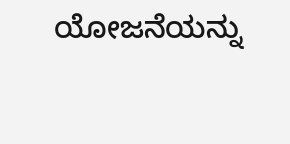ಯೋಜನೆಯನ್ನು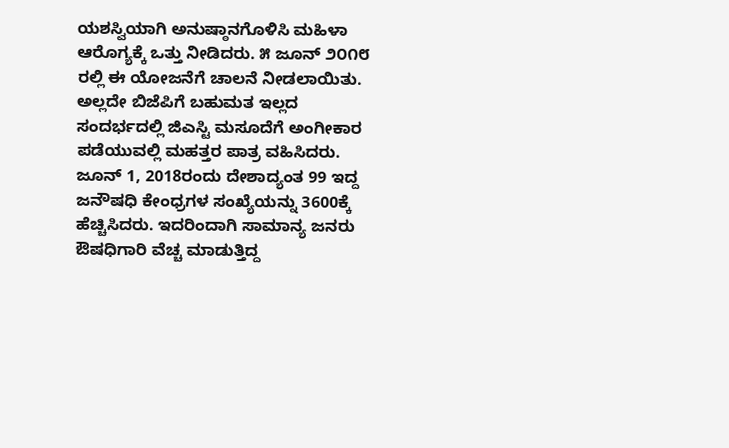ಯಶಸ್ವಿಯಾಗಿ ಅನುಷ್ಠಾನಗೊಳಿಸಿ ಮಹಿಳಾ ಆರೊಗ್ಯಕ್ಕೆ ಒತ್ತು ನೀಡಿದರು. ೫ ಜೂನ್ ೨೦೧೮ ರಲ್ಲಿ ಈ ಯೋಜನೆಗೆ ಚಾಲನೆ ನೀಡಲಾಯಿತು. ಅಲ್ಲದೇ ಬಿಜೆಪಿಗೆ ಬಹುಮತ ಇಲ್ಲದ ಸಂದರ್ಭದಲ್ಲಿ ಜಿಎಸ್ಟಿ ಮಸೂದೆಗೆ ಅಂಗೀಕಾರ ಪಡೆಯುವಲ್ಲಿ ಮಹತ್ತರ ಪಾತ್ರ ವಹಿಸಿದರು. ಜೂನ್ 1, 2018ರಂದು ದೇಶಾದ್ಯಂತ 99 ಇದ್ದ ಜನೌಷಧಿ ಕೇಂಧ್ರಗಳ ಸಂಖ್ಯೆಯನ್ನು 3600ಕ್ಕೆ ಹೆಚ್ಚಿಸಿದರು. ಇದರಿಂದಾಗಿ ಸಾಮಾನ್ಯ ಜನರು ಔಷಧಿಗಾರಿ ವೆಚ್ಚ ಮಾಡುತ್ತಿದ್ದ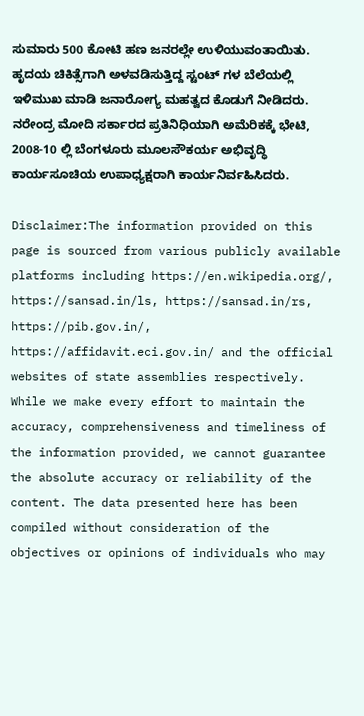ಸುಮಾರು 500 ಕೋಟಿ ಹಣ ಜನರಲ್ಲೇ ಉಳಿಯುವಂತಾಯಿತು. ಹೃದಯ ಚಿಕಿತ್ಸೆಗಾಗಿ ಅಳವಡಿಸುತ್ತಿದ್ದ ಸ್ಟಂಟ್ ಗಳ ಬೆಲೆಯಲ್ಲಿ ಇಳಿಮುಖ ಮಾಡಿ ಜನಾರೋಗ್ಯ ಮಹತ್ವದ ಕೊಡುಗೆ ನೀಡಿದರು. ನರೇಂದ್ರ ಮೋದಿ ಸರ್ಕಾರದ ಪ್ರತಿನಿಧಿಯಾಗಿ ಅಮೆರಿಕಕ್ಕೆ ಭೇಟಿ, 2008-10 ಲ್ಲಿ ಬೆಂಗಳೂರು ಮೂಲಸೌಕರ್ಯ ಅಭಿವೃದ್ಧಿ ಕಾರ್ಯಸೂಚಿಯ ಉಪಾಧ್ಯಕ್ಷರಾಗಿ ಕಾರ್ಯನಿರ್ವಹಿಸಿದರು.

Disclaimer:The information provided on this page is sourced from various publicly available platforms including https://en.wikipedia.org/, https://sansad.in/ls, https://sansad.in/rs, https://pib.gov.in/, https://affidavit.eci.gov.in/ and the official websites of state assemblies respectively. While we make every effort to maintain the accuracy, comprehensiveness and timeliness of the information provided, we cannot guarantee the absolute accuracy or reliability of the content. The data presented here has been compiled without consideration of the objectives or opinions of individuals who may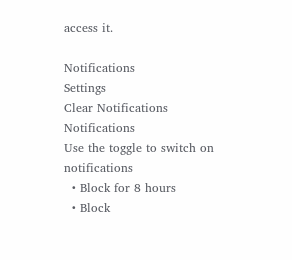access it.

Notifications
Settings
Clear Notifications
Notifications
Use the toggle to switch on notifications
  • Block for 8 hours
  • Block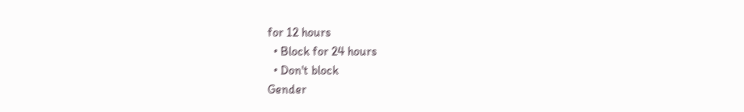for 12 hours
  • Block for 24 hours
  • Don't block
Gender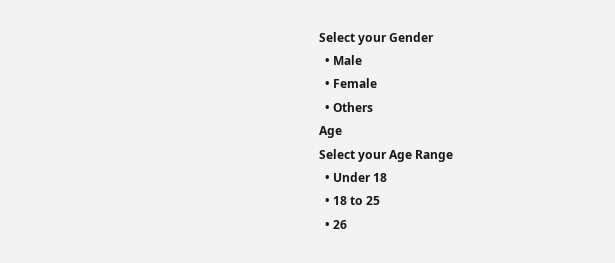Select your Gender
  • Male
  • Female
  • Others
Age
Select your Age Range
  • Under 18
  • 18 to 25
  • 26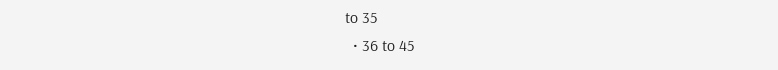to 35
  • 36 to 45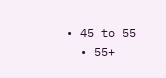• 45 to 55
  • 55+